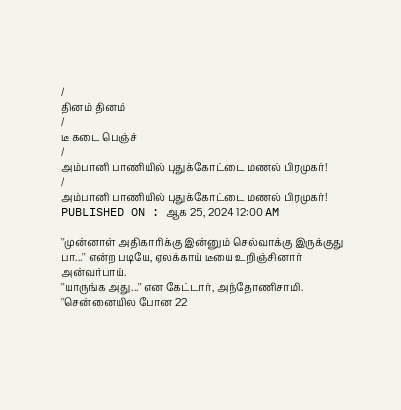/
தினம் தினம்
/
டீ கடை பெஞ்ச்
/
அம்பானி பாணியில் புதுக்கோட்டை மணல் பிரமுகர்!
/
அம்பானி பாணியில் புதுக்கோட்டை மணல் பிரமுகர்!
PUBLISHED ON : ஆக 25, 2024 12:00 AM

''முன்னாள் அதிகாரிக்கு இன்னும் செல்வாக்கு இருக்குது பா...'' என்ற படியே, ஏலக்காய் டீயை உறிஞ்சினார் அன்வர்பாய்.
''யாருங்க அது...'' என கேட்டார், அந்தோணிசாமி.
''சென்னையில போன 22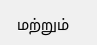மற்றும்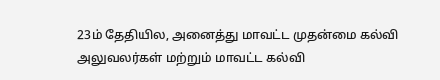23ம் தேதியில, அனைத்து மாவட்ட முதன்மை கல்வி அலுவலர்கள் மற்றும் மாவட்ட கல்வி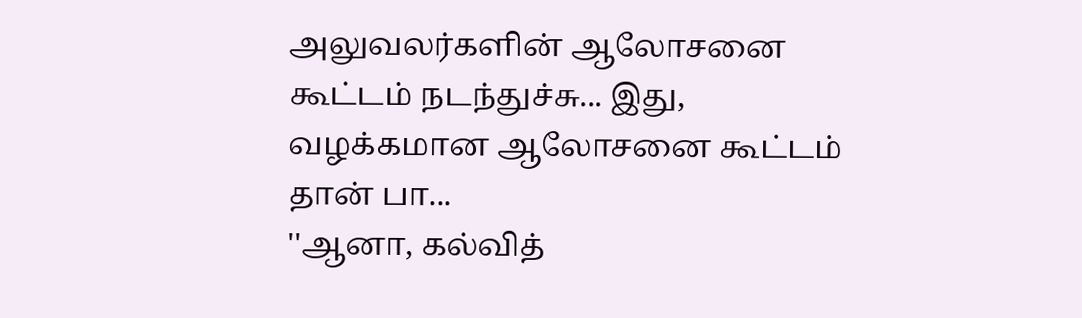அலுவலர்களின் ஆலோசனை கூட்டம் நடந்துச்சு... இது, வழக்கமான ஆலோசனை கூட்டம் தான் பா...
''ஆனா, கல்வித்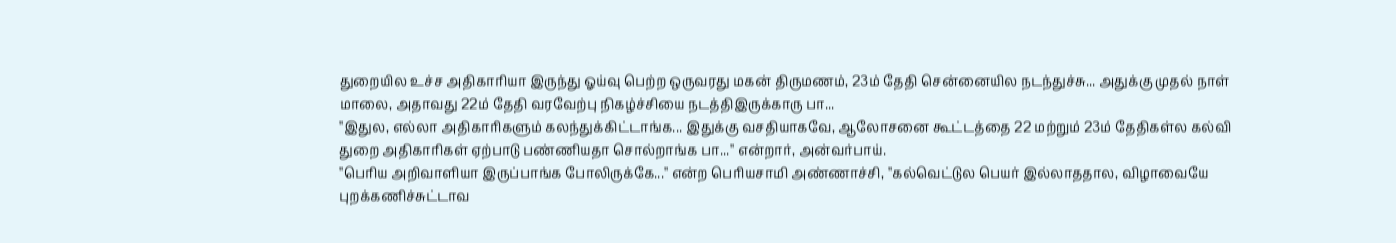துறையில உச்ச அதிகாரியா இருந்து ஓய்வு பெற்ற ஒருவரது மகன் திருமணம், 23ம் தேதி சென்னையில நடந்துச்சு... அதுக்கு முதல் நாள் மாலை, அதாவது 22ம் தேதி வரவேற்பு நிகழ்ச்சியை நடத்திஇருக்காரு பா...
''இதுல, எல்லா அதிகாரிகளும் கலந்துக்கிட்டாங்க... இதுக்கு வசதியாகவே, ஆலோசனை கூட்டத்தை 22 மற்றும் 23ம் தேதிகள்ல கல்வி துறை அதிகாரிகள் ஏற்பாடு பண்ணியதா சொல்றாங்க பா...'' என்றார், அன்வர்பாய்.
''பெரிய அறிவாளியா இருப்பாங்க போலிருக்கே...'' என்ற பெரியசாமி அண்ணாச்சி, ''கல்வெட்டுல பெயர் இல்லாததால, விழாவையே புறக்கணிச்சுட்டாவ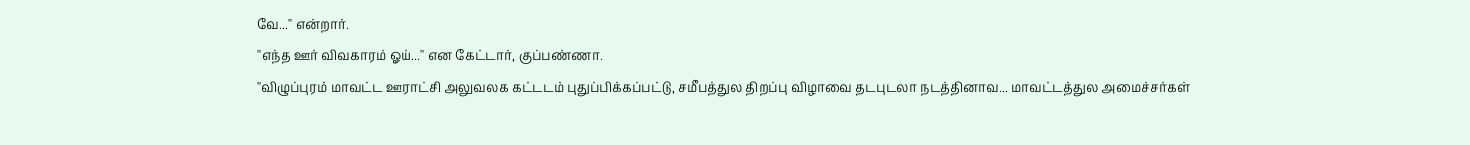வே...'' என்றார்.
''எந்த ஊர் விவகாரம் ஓய்...'' என கேட்டார், குப்பண்ணா.
''விழுப்புரம் மாவட்ட ஊராட்சி அலுவலக கட்டடம் புதுப்பிக்கப்பட்டு, சமீபத்துல திறப்பு விழாவை தடபுடலா நடத்தினாவ... மாவட்டத்துல அமைச்சர்கள்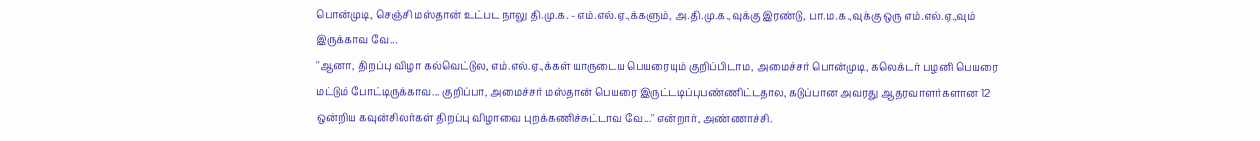பொன்முடி, செஞ்சி மஸ்தான் உட்பட நாலு தி.மு.க. - எம்.எல்.ஏ.,க்களும், அ.தி.மு.க.,வுக்கு இரண்டு, பா.ம.க.,வுக்கு ஒரு எம்.எல்.ஏ.,வும் இருக்காவ வே...
''ஆனா, திறப்பு விழா கல்வெட்டுல, எம்.எல்.ஏ.,க்கள் யாருடைய பெயரையும் குறிப்பிடாம, அமைச்சர் பொன்முடி, கலெக்டர் பழனி பெயரை மட்டும் போட்டிருக்காவ... குறிப்பா, அமைச்சர் மஸ்தான் பெயரை இருட்டடிப்புபண்ணிட்டதால, கடுப்பான அவரது ஆதரவாளர்களான 12 ஒன்றிய கவுன்சிலர்கள் திறப்பு விழாவை புறக்கணிச்சுட்டாவ வே...'' என்றார், அண்ணாச்சி.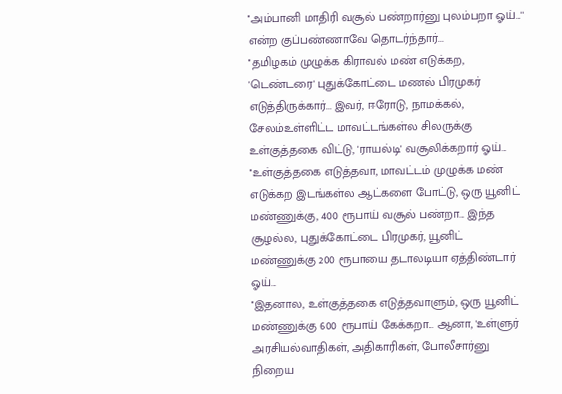''அம்பானி மாதிரி வசூல் பண்றார்னு புலம்பறா ஓய்...'' என்ற குப்பண்ணாவே தொடர்ந்தார்...
''தமிழகம் முழுக்க கிராவல் மண் எடுக்கற, 'டெண்டரை' புதுக்கோட்டை மணல் பிரமுகர் எடுத்திருக்கார்... இவர், ஈரோடு, நாமக்கல், சேலம்உள்ளிட்ட மாவட்டங்கள்ல சிலருக்கு உள்குத்தகை விட்டு, 'ராயல்டி' வசூலிக்கறார் ஓய்...
''உள்குத்தகை எடுத்தவா, மாவட்டம் முழுக்க மண் எடுக்கற இடங்கள்ல ஆட்களை போட்டு, ஒரு யூனிட் மண்ணுக்கு, 400 ரூபாய் வசூல் பண்றா... இந்த சூழல்ல, புதுக்கோட்டை பிரமுகர், யூனிட் மண்ணுக்கு 200 ரூபாயை தடாலடியா ஏத்திண்டார் ஓய்...
''இதனால, உள்குத்தகை எடுத்தவாளும், ஒரு யூனிட் மண்ணுக்கு 600 ரூபாய் கேக்கறா... ஆனா, 'உள்ளுர் அரசியல்வாதிகள், அதிகாரிகள், போலீசார்னு நிறைய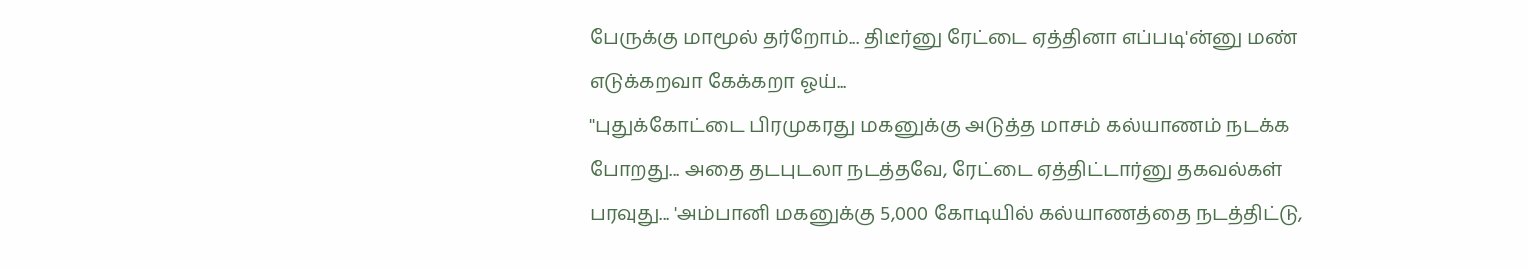பேருக்கு மாமூல் தர்றோம்... திடீர்னு ரேட்டை ஏத்தினா எப்படி'ன்னு மண் எடுக்கறவா கேக்கறா ஓய்...
''புதுக்கோட்டை பிரமுகரது மகனுக்கு அடுத்த மாசம் கல்யாணம் நடக்க போறது... அதை தடபுடலா நடத்தவே, ரேட்டை ஏத்திட்டார்னு தகவல்கள் பரவுது... 'அம்பானி மகனுக்கு 5,000 கோடியில் கல்யாணத்தை நடத்திட்டு,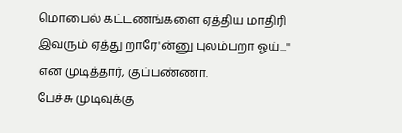மொபைல் கட்டணங்களை ஏத்திய மாதிரி இவரும் ஏத்து றாரே'ன்னு புலம்பறா ஓய்...'' என முடித்தார், குப்பண்ணா.
பேச்சு முடிவுக்கு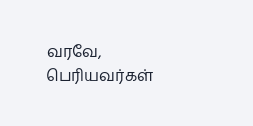வரவே, பெரியவர்கள்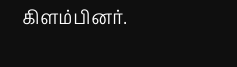கிளம்பினர்.